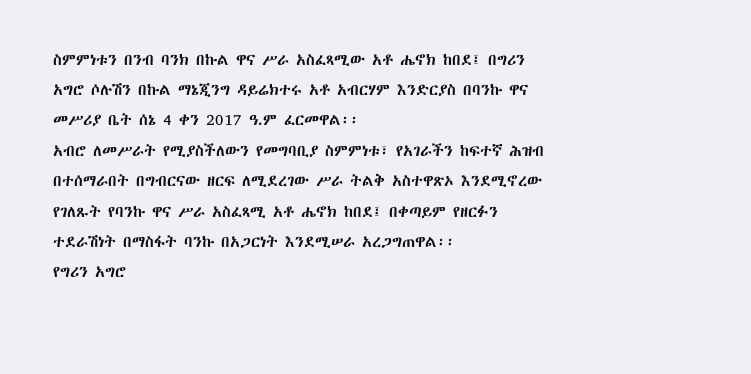ስምምነቱን በንብ ባንክ በኩል ዋና ሥራ አስፈጻሚው አቶ ሔኖክ ከበደ፤ በግሪን አግሮ ሶሉሽን በኩል ማኔጂንግ ዳይሬክተሩ አቶ አብርሃም እንድርያስ በባንኩ ዋና መሥሪያ ቤት ሰኔ 4 ቀን 2017 ዓ.ም ፈርመዋል፡፡
አብሮ ለመሥራት የሚያስችለውን የመግባቢያ ስምምነቱ፣ የአገራችን ከፍተኛ ሕዝብ በተሰማራበት በግብርናው ዘርፍ ለሚደረገው ሥራ ትልቅ አስተዋጽኦ እንደሚኖረው የገለጹት የባንኩ ዋና ሥራ አስፈጻሚ አቶ ሔኖክ ከበደ፤ በቀጣይም የዘርፉን ተደራሽነት በማስፋት ባንኩ በአጋርነት እንደሚሠራ አረጋግጠዋል፡፡
የግሪን አግሮ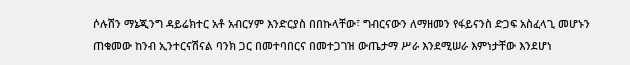ሶሉሽን ማኔጂንግ ዳይሬክተር አቶ አብርሃም እንድርያስ በበኩላቸው፣ ግብርናውን ለማዘመን የፋይናንስ ድጋፍ አስፈላጊ መሆኑን ጠቁመው ከንብ ኢንተርናሽናል ባንክ ጋር በመተባበርና በመተጋገዝ ውጤታማ ሥራ እንደሚሠራ እምነታቸው እንደሆነ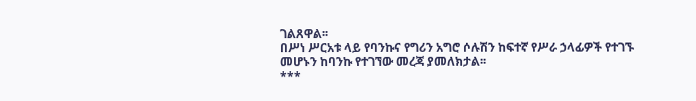ገልጸዋል፡፡
በሥነ ሥርአቱ ላይ የባንኩና የግሪን አግሮ ሶሉሽን ከፍተኛ የሥራ ኃላፊዎች የተገኙ መሆኑን ከባንኩ የተገኘው መረጃ ያመለክታል፡፡
***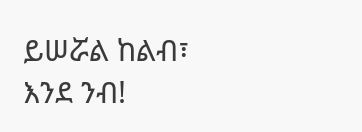ይሠሯል ከልብ፣ እንደ ንብ!